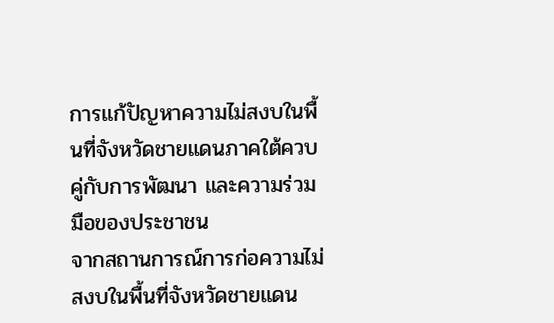การแก้ปัญหาความไม่สงบในพื้นที่จังหวัดชายแดนภาคใต้ควบคู่กับการพัฒนา และความร่วมมือของประชาชน
จากสถานการณ์การก่อความไม่สงบในพื้นที่จังหวัดชายแดน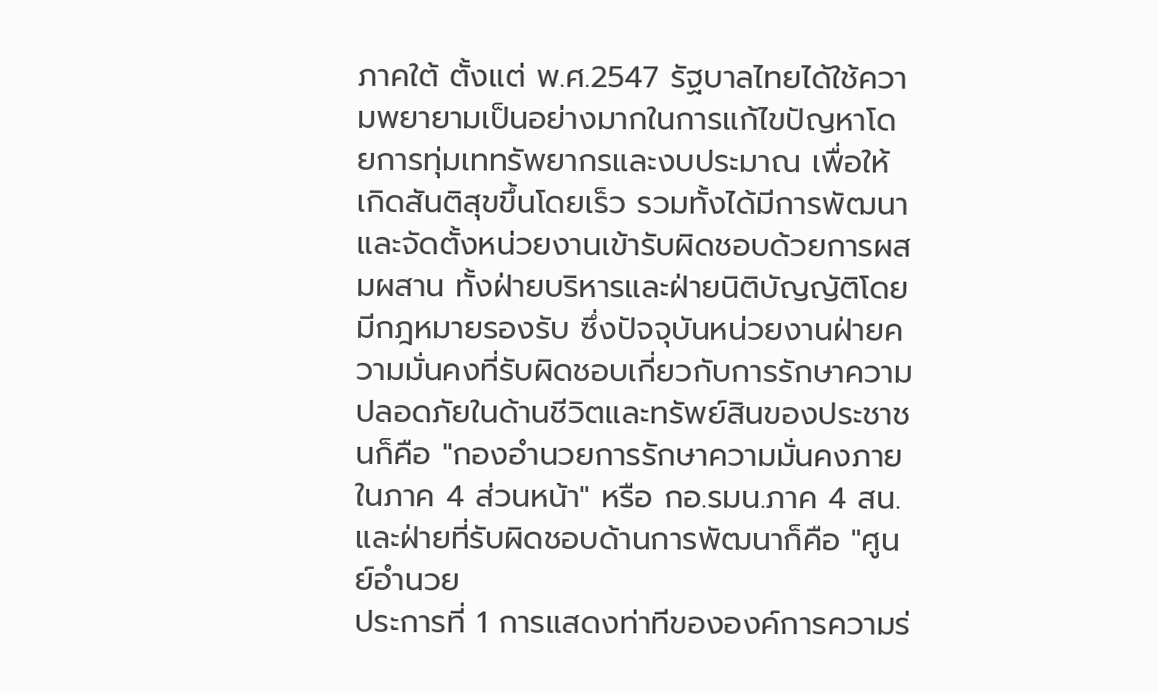ภาคใต้ ตั้งแต่ พ.ศ.2547 รัฐบาลไทยได้ใช้ความพยายามเป็นอย่างมากในการแก้ไขปัญหาโดยการทุ่มเททรัพยากรและงบประมาณ เพื่อให้เกิดสันติสุขขึ้นโดยเร็ว รวมทั้งได้มีการพัฒนาและจัดตั้งหน่วยงานเข้ารับผิดชอบด้วยการผสมผสาน ทั้งฝ่ายบริหารและฝ่ายนิติบัญญัติโดยมีกฎหมายรองรับ ซึ่งปัจจุบันหน่วยงานฝ่ายความมั่นคงที่รับผิดชอบเกี่ยวกับการรักษาความปลอดภัยในด้านชีวิตและทรัพย์สินของประชาชนก็คือ "กองอำนวยการรักษาความมั่นคงภายในภาค 4 ส่วนหน้า" หรือ กอ.รมน.ภาค 4 สน. และฝ่ายที่รับผิดชอบด้านการพัฒนาก็คือ "ศูนย์อำนวย
ประการที่ 1 การแสดงท่าทีขององค์การความร่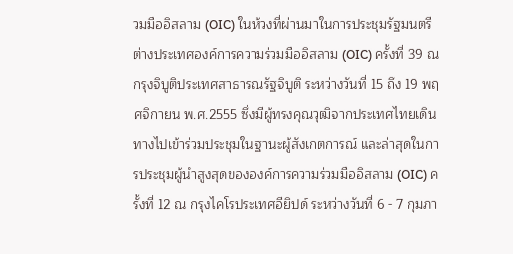วมมืออิสลาม (OIC) ในห้วงที่ผ่านมาในการประชุมรัฐมนตรีต่างประเทศองค์การความร่วมมืออิสลาม (OIC) ครั้งที่ 39 ณ กรุงจิบูติประเทศสาธารณรัฐจิบูติ ระหว่างวันที่ 15 ถึง 19 พฤศจิกายน พ.ศ.2555 ซึ่งมีผู้ทรงคุณวุฒิจากประเทศไทยเดินทางไปเข้าร่วมประชุมในฐานะผู้สังเกตการณ์ และล่าสุดในการประชุมผู้นำสูงสุดขององค์การความร่วมมืออิสลาม (OIC) ครั้งที่ 12 ณ กรุงไคโรประเทศอียิปด์ ระหว่างวันที่ 6 - 7 กุมภา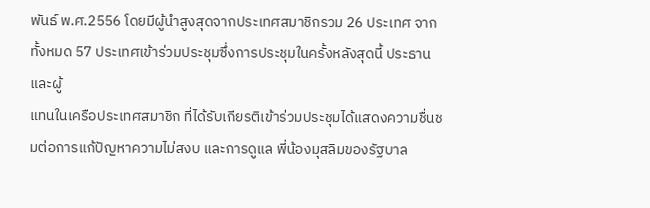พันธ์ พ.ศ.2556 โดยมีผู้นำสูงสุดจากประเทศสมาชิกรวม 26 ประเทศ จากทั้งหมด 57 ประเทศเข้าร่วมประชุมซึ่งการประชุมในครั้งหลังสุดนี้ ประธานและผู้
แทนในเครือประเทศสมาชิก ที่ได้รับเกียรติเข้าร่วมประชุมได้แสดงความชื่นชมต่อการแก้ปัญหาความไม่สงบ และการดูแล พี่น้องมุสลิมของรัฐบาล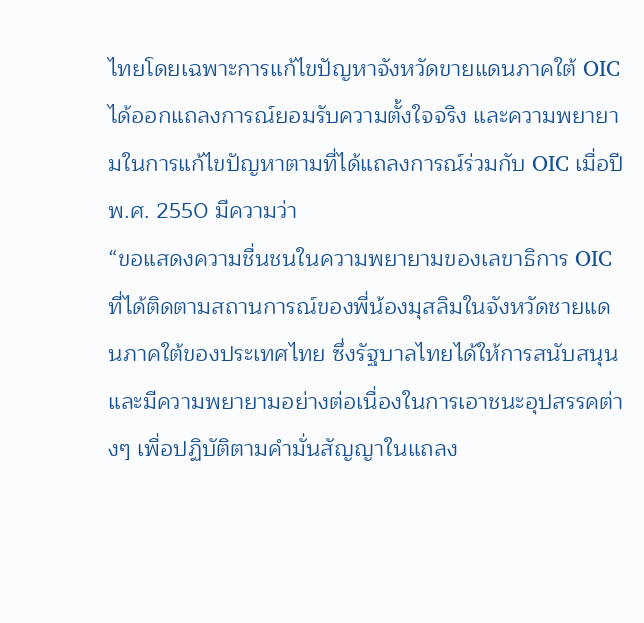ไทยโดยเฉพาะการแก้ไขปัญหาจังหวัดขายแดนภาคใต้ OIC ได้ออกแถลงการณ์ยอมรับความตั้งใจจริง และความพยายามในการแก้ไขปัญหาตามที่ได้แถลงการณ์ร่วมกับ OIC เมื่อปี พ.ศ. 2550 มีความว่า
“ขอแสดงความชื่นชนในความพยายามของเลขาธิการ OIC ที่ได้ติดตามสถานการณ์ของพี่น้องมุสลิมในจังหวัดชายแดนภาคใต้ของประเทศไทย ซึ่งรัฐบาลไทยได้ให้การสนับสนุน และมีความพยายามอย่างต่อเนื่องในการเอาชนะอุปสรรคต่างๆ เพื่อปฏิบัติตามคำมั่นสัญญาในแถลง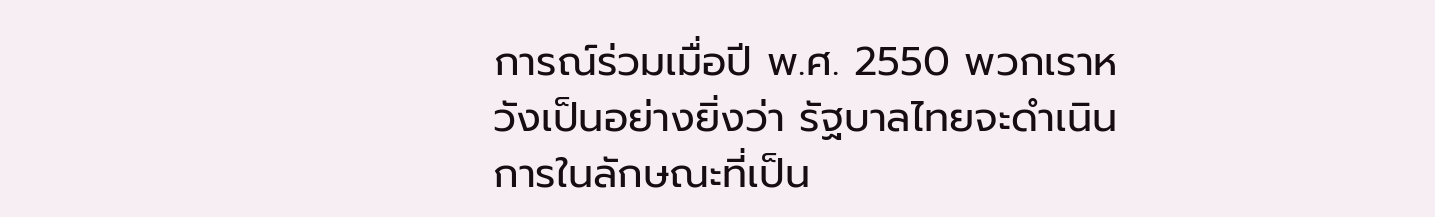การณ์ร่วมเมื่อปี พ.ศ. 2550 พวกเราหวังเป็นอย่างยิ่งว่า รัฐบาลไทยจะดำเนินการในลักษณะที่เป็น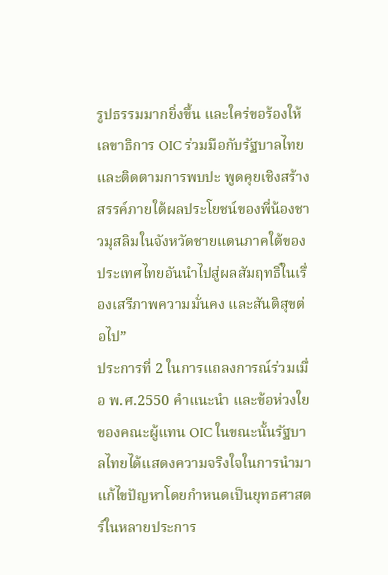รูปธรรมมากยิ่งขึ้น และใคร่ขอร้องให้เลขาธิการ OIC ร่วมมือกับรัฐบาลไทย และติดตามการพบปะ พูดคุยเชิงสร้างสรรค์ภายใต้ผลประโยชน์ของพี่น้องชาวมุสลิมในจังหวัดชายแดนภาคใต้ของประเทศไทยอันนำไปสู่ผลสัมฤทธิ์ในเรื่องเสรีภาพความมั่นคง และสันติสุขต่อไป”
ประการที่ 2 ในการแถลงการณ์ร่วมเมื่อ พ.ศ.2550 คำแนะนำ และข้อห่วงใยของคณะผู้แทน OIC ในขณะนั้นรัฐบาลไทยได้แสดงความจริงใจในการนำมาแก้ไขปัญหาโดยกำหนดเป็นยุทธศาสตร์ในหลายประการ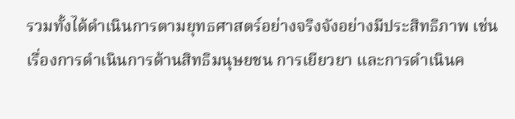รวมทั้งได้ดำเนินการตามยุทธศาสตร์อย่างจริงจังอย่างมีประสิทธิภาพ เช่น เรื่องการดำเนินการด้านสิทธิมนุษยชน การเยียวยา และการดำเนินค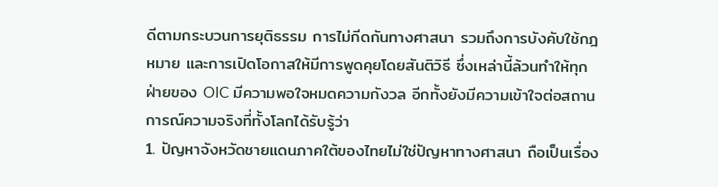ดีตามกระบวนการยุติธรรม การไม่กีดกันทางศาสนา รวมถึงการบังคับใช้กฎหมาย และการเปิดโอกาสให้มีการพูดคุยโดยสันติวิธี ซึ่งเหล่านี้ล้วนทำให้ทุกฝ่ายของ OIC มีความพอใจหมดความกังวล อีกทั้งยังมีความเข้าใจต่อสถานการณ์ความจริงที่ทั้งโลกได้รับรู้ว่า
1. ปัญหาจังหวัดชายแดนภาคใต้ของไทยไม่ใช่ปัญหาทางศาสนา ถือเป็นเรื่อง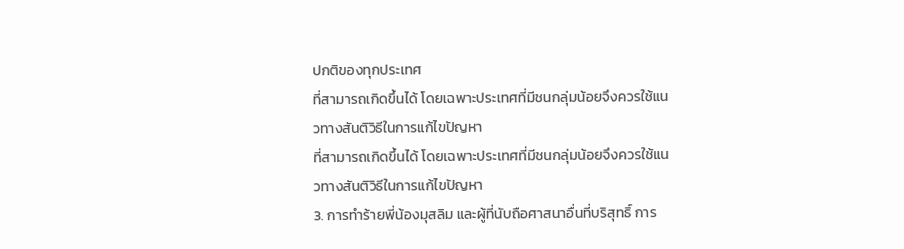ปกติของทุกประเทศ
ที่สามารถเกิดขึ้นได้ โดยเฉพาะประเทศที่มีชนกลุ่มน้อยจึงควรใช้แนวทางสันติวิธีในการแก้ไขปัญหา
ที่สามารถเกิดขึ้นได้ โดยเฉพาะประเทศที่มีชนกลุ่มน้อยจึงควรใช้แนวทางสันติวิธีในการแก้ไขปัญหา
3. การทำร้ายพี่น้องมุสลิม และผู้ที่นับถือศาสนาอื่นที่บริสุทธิ์ การ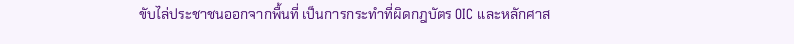ขับไล่ประชาชนออกจากพื้นที่ เป็นการกระทำที่ผิดกฎบัตร OIC และหลักศาส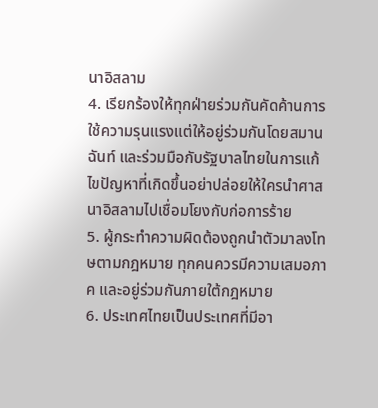นาอิสลาม
4. เรียกร้องให้ทุกฝ่ายร่วมกันคัดค้านการใช้ความรุนแรงแต่ให้อยู่ร่วมกันโดยสมานฉันท์ และร่วมมือกับรัฐบาลไทยในการแก้ไขปัญหาที่เกิดขึ้นอย่าปล่อยให้ใครนำศาสนาอิสลามไปเชื่อมโยงกับก่อการร้าย
5. ผู้กระทำความผิดต้องถูกนำตัวมาลงโทษตามกฎหมาย ทุกคนควรมีความเสมอภาค และอยู่ร่วมกันภายใต้กฎหมาย
6. ประเทศไทยเป็นประเทศที่มีอา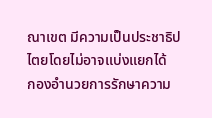ณาเขต มีความเป็นประชาธิปไตยโดยไม่อาจแบ่งแยกได้
กองอำนวยการรักษาความ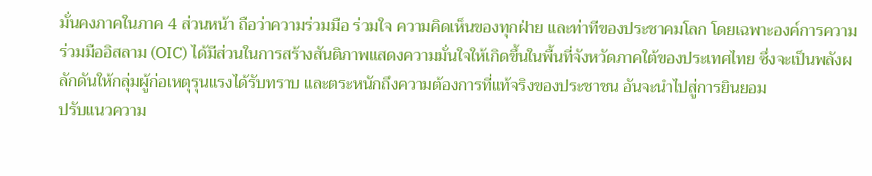มั่นคงภาคในภาค 4 ส่วนหน้า ถือว่าความร่วมมือ ร่วมใจ ความคิดเห็นของทุกฝ่าย และท่าทีของประชาคมโลก โดยเฉพาะองค์การความร่วมมืออิสลาม (OIC) ได้มีส่วนในการสร้างสันติภาพแสดงความมั่นใจให้เกิดขึ้นในพื้นที่จังหวัดภาคใต้ของประเทศไทย ซึ่งจะเป็นพลังผลักดันให้กลุ่มผู้ก่อเหตุรุนแรงได้รับทราบ และตระหนักถึงความต้องการที่แท้จริงของประชาชน อันจะนำไปสู่การยินยอม
ปรับแนวความ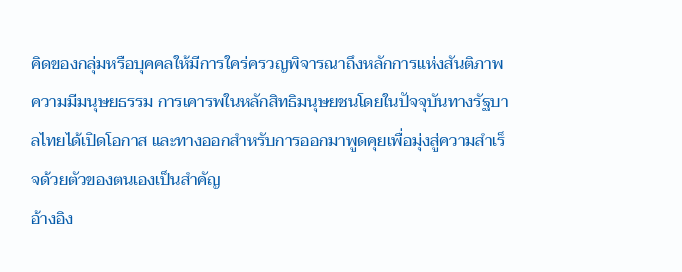คิดของกลุ่มหรือบุคคลให้มีการใคร่ครวญพิจารณาถึงหลักการแห่งสันติภาพ ความมีมนุษยธรรม การเคารพในหลักสิทธิมนุษยชนโดยในปัจจุบันทางรัฐบาลไทยได้เปิดโอกาส และทางออกสำหรับการออกมาพูดคุยเพื่อมุ่งสู่ความสำเร็จด้วยตัวของตนเองเป็นสำคัญ
อ้างอิง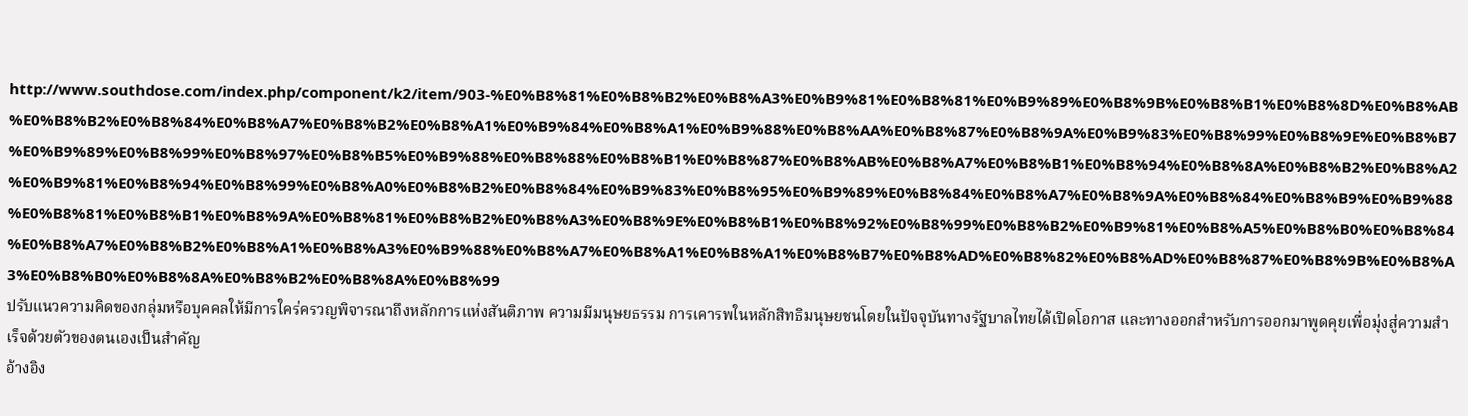http://www.southdose.com/index.php/component/k2/item/903-%E0%B8%81%E0%B8%B2%E0%B8%A3%E0%B9%81%E0%B8%81%E0%B9%89%E0%B8%9B%E0%B8%B1%E0%B8%8D%E0%B8%AB%E0%B8%B2%E0%B8%84%E0%B8%A7%E0%B8%B2%E0%B8%A1%E0%B9%84%E0%B8%A1%E0%B9%88%E0%B8%AA%E0%B8%87%E0%B8%9A%E0%B9%83%E0%B8%99%E0%B8%9E%E0%B8%B7%E0%B9%89%E0%B8%99%E0%B8%97%E0%B8%B5%E0%B9%88%E0%B8%88%E0%B8%B1%E0%B8%87%E0%B8%AB%E0%B8%A7%E0%B8%B1%E0%B8%94%E0%B8%8A%E0%B8%B2%E0%B8%A2%E0%B9%81%E0%B8%94%E0%B8%99%E0%B8%A0%E0%B8%B2%E0%B8%84%E0%B9%83%E0%B8%95%E0%B9%89%E0%B8%84%E0%B8%A7%E0%B8%9A%E0%B8%84%E0%B8%B9%E0%B9%88%E0%B8%81%E0%B8%B1%E0%B8%9A%E0%B8%81%E0%B8%B2%E0%B8%A3%E0%B8%9E%E0%B8%B1%E0%B8%92%E0%B8%99%E0%B8%B2%E0%B9%81%E0%B8%A5%E0%B8%B0%E0%B8%84%E0%B8%A7%E0%B8%B2%E0%B8%A1%E0%B8%A3%E0%B9%88%E0%B8%A7%E0%B8%A1%E0%B8%A1%E0%B8%B7%E0%B8%AD%E0%B8%82%E0%B8%AD%E0%B8%87%E0%B8%9B%E0%B8%A3%E0%B8%B0%E0%B8%8A%E0%B8%B2%E0%B8%8A%E0%B8%99
ปรับแนวความคิดของกลุ่มหรือบุคคลให้มีการใคร่ครวญพิจารณาถึงหลักการแห่งสันติภาพ ความมีมนุษยธรรม การเคารพในหลักสิทธิมนุษยชนโดยในปัจจุบันทางรัฐบาลไทยได้เปิดโอกาส และทางออกสำหรับการออกมาพูดคุยเพื่อมุ่งสู่ความสำเร็จด้วยตัวของตนเองเป็นสำคัญ
อ้างอิง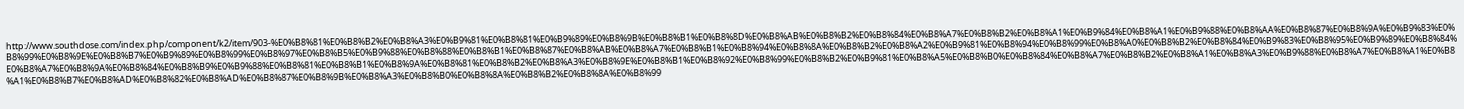http://www.southdose.com/index.php/component/k2/item/903-%E0%B8%81%E0%B8%B2%E0%B8%A3%E0%B9%81%E0%B8%81%E0%B9%89%E0%B8%9B%E0%B8%B1%E0%B8%8D%E0%B8%AB%E0%B8%B2%E0%B8%84%E0%B8%A7%E0%B8%B2%E0%B8%A1%E0%B9%84%E0%B8%A1%E0%B9%88%E0%B8%AA%E0%B8%87%E0%B8%9A%E0%B9%83%E0%B8%99%E0%B8%9E%E0%B8%B7%E0%B9%89%E0%B8%99%E0%B8%97%E0%B8%B5%E0%B9%88%E0%B8%88%E0%B8%B1%E0%B8%87%E0%B8%AB%E0%B8%A7%E0%B8%B1%E0%B8%94%E0%B8%8A%E0%B8%B2%E0%B8%A2%E0%B9%81%E0%B8%94%E0%B8%99%E0%B8%A0%E0%B8%B2%E0%B8%84%E0%B9%83%E0%B8%95%E0%B9%89%E0%B8%84%E0%B8%A7%E0%B8%9A%E0%B8%84%E0%B8%B9%E0%B9%88%E0%B8%81%E0%B8%B1%E0%B8%9A%E0%B8%81%E0%B8%B2%E0%B8%A3%E0%B8%9E%E0%B8%B1%E0%B8%92%E0%B8%99%E0%B8%B2%E0%B9%81%E0%B8%A5%E0%B8%B0%E0%B8%84%E0%B8%A7%E0%B8%B2%E0%B8%A1%E0%B8%A3%E0%B9%88%E0%B8%A7%E0%B8%A1%E0%B8%A1%E0%B8%B7%E0%B8%AD%E0%B8%82%E0%B8%AD%E0%B8%87%E0%B8%9B%E0%B8%A3%E0%B8%B0%E0%B8%8A%E0%B8%B2%E0%B8%8A%E0%B8%99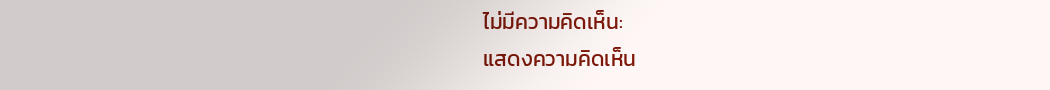ไม่มีความคิดเห็น:
แสดงความคิดเห็น